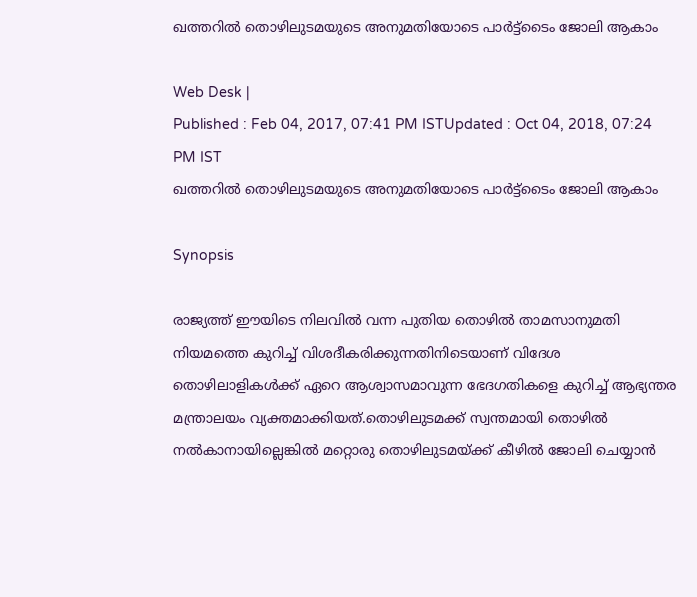ഖത്തറില്‍ തൊഴിലുടമയുടെ അനുമതിയോടെ പാര്‍ട്ട്ടൈം ജോലി ആകാം

Web Desk |
Published : Feb 04, 2017, 07:41 PM ISTUpdated : Oct 04, 2018, 07:24 PM IST
ഖത്തറില്‍ തൊഴിലുടമയുടെ അനുമതിയോടെ പാര്‍ട്ട്ടൈം ജോലി ആകാം

Synopsis

രാജ്യത്ത് ഈയിടെ നിലവില്‍ വന്ന പുതിയ തൊഴില്‍ താമസാനുമതി നിയമത്തെ കുറിച്ച് വിശദീകരിക്കുന്നതിനിടെയാണ് വിദേശ തൊഴിലാളികള്‍ക്ക് ഏറെ ആശ്വാസമാവുന്ന ഭേദഗതികളെ കുറിച്ച് ആഭ്യന്തര മന്ത്രാലയം വ്യക്തമാക്കിയത്.തൊഴിലുടമക്ക് സ്വന്തമായി തൊഴില്‍ നല്‍കാനായില്ലെങ്കില്‍ മറ്റൊരു തൊഴിലുടമയ്ക്ക് കീഴില്‍ ജോലി ചെയ്യാന്‍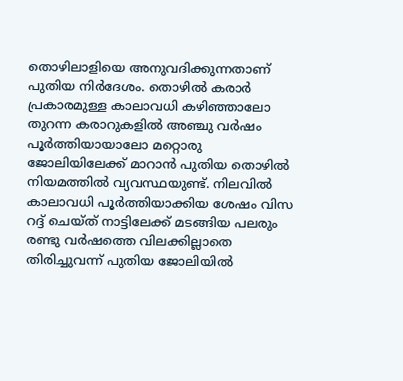തൊഴിലാളിയെ അനുവദിക്കുന്നതാണ് പുതിയ നിര്‍ദേശം. തൊഴില്‍ കരാര്‍ പ്രകാരമുള്ള കാലാവധി കഴിഞ്ഞാലോ തുറന്ന കരാറുകളില്‍ അഞ്ചു വര്‍ഷം പൂര്‍ത്തിയായാലോ മറ്റൊരു ജോലിയിലേക്ക് മാറാന്‍ പുതിയ തൊഴില്‍ നിയമത്തില്‍ വ്യവസ്ഥയുണ്ട്. നിലവില്‍ കാലാവധി പൂര്‍ത്തിയാക്കിയ ശേഷം വിസ റദ്ദ് ചെയ്ത് നാട്ടിലേക്ക് മടങ്ങിയ പലരും രണ്ടു വര്‍ഷത്തെ വിലക്കില്ലാതെ തിരിച്ചുവന്ന് പുതിയ ജോലിയില്‍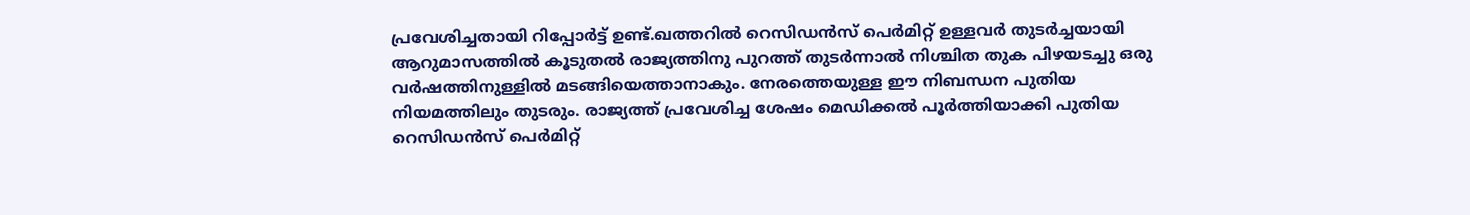പ്രവേശിച്ചതായി റിപ്പോര്‍ട്ട് ഉണ്ട്.ഖത്തറില്‍ റെസിഡന്‍സ് പെര്‍മിറ്റ് ഉള്ളവര്‍ തുടര്‍ച്ചയായി ആറുമാസത്തില്‍ കൂടുതല്‍ രാജ്യത്തിനു പുറത്ത് തുടര്‍ന്നാല്‍ നിശ്ചിത തുക പിഴയടച്ചു ഒരു വര്‍ഷത്തിനുള്ളില്‍ മടങ്ങിയെത്താനാകും. നേരത്തെയുള്ള ഈ നിബന്ധന പുതിയ നിയമത്തിലും തുടരും. രാജ്യത്ത് പ്രവേശിച്ച ശേഷം മെഡിക്കല്‍ പൂര്‍ത്തിയാക്കി പുതിയ റെസിഡന്‍സ് പെര്‍മിറ്റ്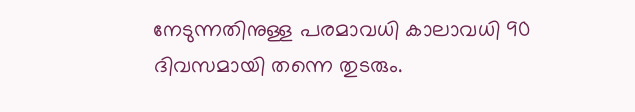നേടുന്നതിനുള്ള പരമാവധി കാലാവധി 90 ദിവസമായി തന്നെ തുടരും.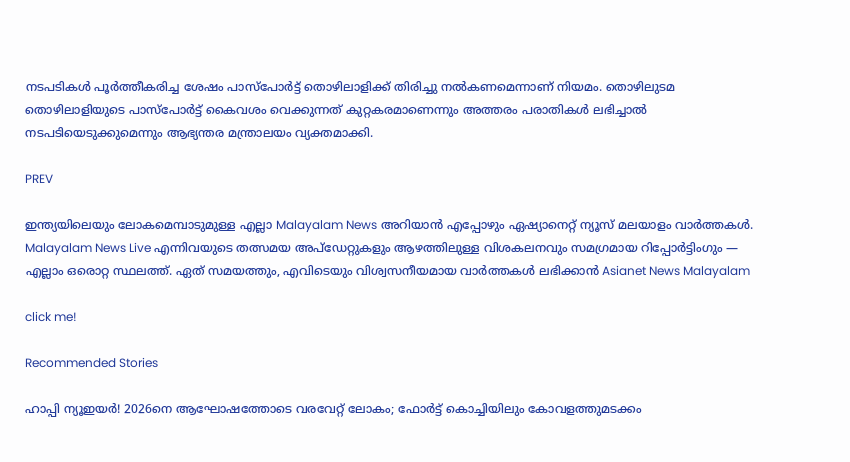നടപടികള്‍ പൂര്‍ത്തീകരിച്ച ശേഷം പാസ്‌പോര്‍ട്ട് തൊഴിലാളിക്ക് തിരിച്ചു നല്‍കണമെന്നാണ് നിയമം. തൊഴിലുടമ തൊഴിലാളിയുടെ പാസ്‌പോര്‍ട്ട് കൈവശം വെക്കുന്നത് കുറ്റകരമാണെന്നും അത്തരം പരാതികള്‍ ലഭിച്ചാല്‍ നടപടിയെടുക്കുമെന്നും ആഭ്യന്തര മന്ത്രാലയം വ്യക്തമാക്കി.

PREV

ഇന്ത്യയിലെയും ലോകമെമ്പാടുമുള്ള എല്ലാ Malayalam News അറിയാൻ എപ്പോഴും ഏഷ്യാനെറ്റ് ന്യൂസ് മലയാളം വാർത്തകൾ. Malayalam News Live എന്നിവയുടെ തത്സമയ അപ്‌ഡേറ്റുകളും ആഴത്തിലുള്ള വിശകലനവും സമഗ്രമായ റിപ്പോർട്ടിംഗും — എല്ലാം ഒരൊറ്റ സ്ഥലത്ത്. ഏത് സമയത്തും, എവിടെയും വിശ്വസനീയമായ വാർത്തകൾ ലഭിക്കാൻ Asianet News Malayalam

click me!

Recommended Stories

ഹാപ്പി ന്യൂഇയര്‍! 2026നെ ആഘോഷത്തോടെ വരവേറ്റ് ലോകം; ഫോര്‍ട്ട് കൊച്ചിയിലും കോവളത്തുമടക്കം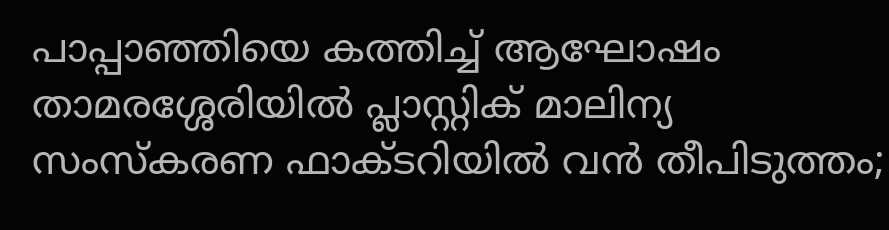പാപ്പാഞ്ഞിയെ കത്തിച്ച് ആഘോഷം
താമരശ്ശേരിയിൽ പ്ലാസ്റ്റിക് മാലിന്യ സംസ്കരണ ഫാക്ടറിയിൽ വൻ തീപിടുത്തം;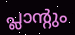പ്ലാന്‍റും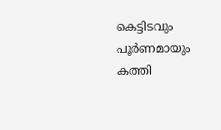കെട്ടിടവും പൂര്‍ണമായും കത്തി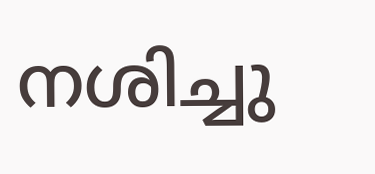നശിച്ചു